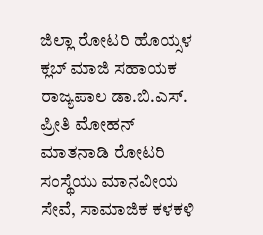ಜಿಲ್ಲಾ ರೋಟರಿ ಹೊಯ್ಸಳ ಕ್ಲಬ್ ಮಾಜಿ ಸಹಾಯಕ ರಾಜ್ಯಪಾಲ ಡಾ.ಬಿ.ಎಸ್. ಪ್ರೀತಿ ಮೋಹನ್ ಮಾತನಾಡಿ ರೋಟರಿ ಸಂಸ್ಥೆಯು ಮಾನವೀಯ ಸೇವೆ, ಸಾಮಾಜಿಕ ಕಳಕಳಿ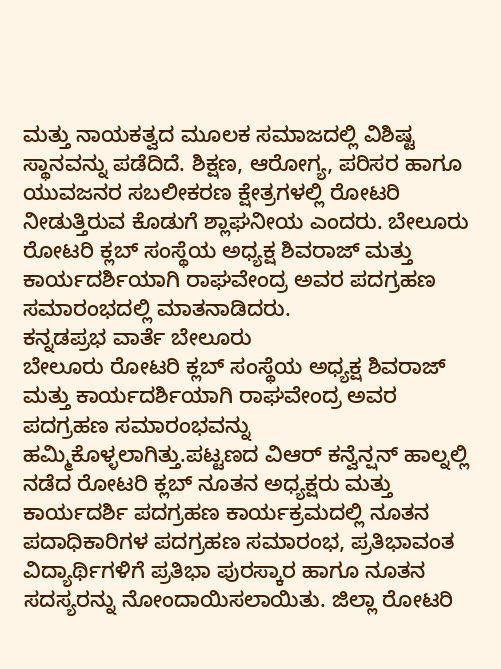ಮತ್ತು ನಾಯಕತ್ವದ ಮೂಲಕ ಸಮಾಜದಲ್ಲಿ ವಿಶಿಷ್ಟ ಸ್ಥಾನವನ್ನು ಪಡೆದಿದೆ. ಶಿಕ್ಷಣ, ಆರೋಗ್ಯ, ಪರಿಸರ ಹಾಗೂ ಯುವಜನರ ಸಬಲೀಕರಣ ಕ್ಷೇತ್ರಗಳಲ್ಲಿ ರೋಟರಿ ನೀಡುತ್ತಿರುವ ಕೊಡುಗೆ ಶ್ಲಾಘನೀಯ ಎಂದರು. ಬೇಲೂರು ರೋಟರಿ ಕ್ಲಬ್ ಸಂಸ್ಥೆಯ ಅಧ್ಯಕ್ಷ ಶಿವರಾಜ್ ಮತ್ತು ಕಾರ್ಯದರ್ಶಿಯಾಗಿ ರಾಘವೇಂದ್ರ ಅವರ ಪದಗ್ರಹಣ ಸಮಾರಂಭದಲ್ಲಿ ಮಾತನಾಡಿದರು.
ಕನ್ನಡಪ್ರಭ ವಾರ್ತೆ ಬೇಲೂರು
ಬೇಲೂರು ರೋಟರಿ ಕ್ಲಬ್ ಸಂಸ್ಥೆಯ ಅಧ್ಯಕ್ಷ ಶಿವರಾಜ್ ಮತ್ತು ಕಾರ್ಯದರ್ಶಿಯಾಗಿ ರಾಘವೇಂದ್ರ ಅವರ ಪದಗ್ರಹಣ ಸಮಾರಂಭವನ್ನು ಹಮ್ಮಿಕೊಳ್ಳಲಾಗಿತ್ತು.ಪಟ್ಟಣದ ವಿಆರ್ ಕನ್ವೆನ್ಷನ್ ಹಾಲ್ನಲ್ಲಿ ನಡೆದ ರೋಟರಿ ಕ್ಲಬ್ ನೂತನ ಅಧ್ಯಕ್ಷರು ಮತ್ತು ಕಾರ್ಯದರ್ಶಿ ಪದಗ್ರಹಣ ಕಾರ್ಯಕ್ರಮದಲ್ಲಿ ನೂತನ ಪದಾಧಿಕಾರಿಗಳ ಪದಗ್ರಹಣ ಸಮಾರಂಭ, ಪ್ರತಿಭಾವಂತ ವಿದ್ಯಾರ್ಥಿಗಳಿಗೆ ಪ್ರತಿಭಾ ಪುರಸ್ಕಾರ ಹಾಗೂ ನೂತನ ಸದಸ್ಯರನ್ನು ನೋಂದಾಯಿಸಲಾಯಿತು. ಜಿಲ್ಲಾ ರೋಟರಿ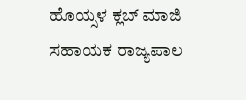ಹೊಯ್ಸಳ ಕ್ಲಬ್ ಮಾಜಿ ಸಹಾಯಕ ರಾಜ್ಯಪಾಲ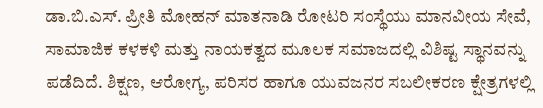ಡಾ.ಬಿ.ಎಸ್. ಪ್ರೀತಿ ಮೋಹನ್ ಮಾತನಾಡಿ ರೋಟರಿ ಸಂಸ್ಥೆಯು ಮಾನವೀಯ ಸೇವೆ, ಸಾಮಾಜಿಕ ಕಳಕಳಿ ಮತ್ತು ನಾಯಕತ್ವದ ಮೂಲಕ ಸಮಾಜದಲ್ಲಿ ವಿಶಿಷ್ಟ ಸ್ಥಾನವನ್ನು ಪಡೆದಿದೆ. ಶಿಕ್ಷಣ, ಆರೋಗ್ಯ, ಪರಿಸರ ಹಾಗೂ ಯುವಜನರ ಸಬಲೀಕರಣ ಕ್ಷೇತ್ರಗಳಲ್ಲಿ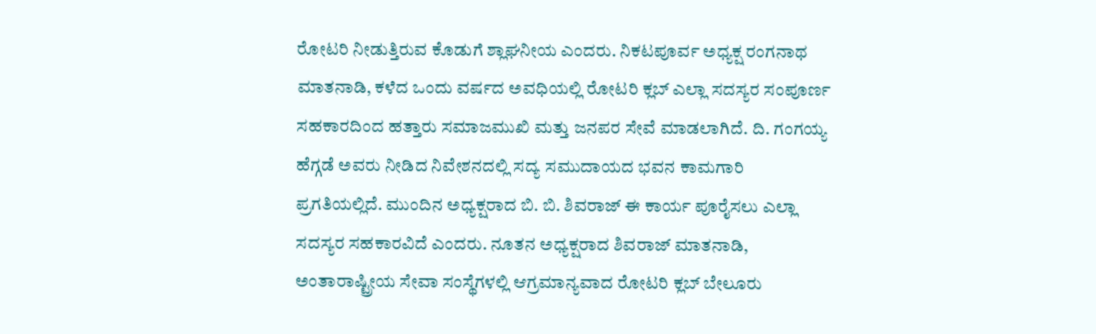ರೋಟರಿ ನೀಡುತ್ತಿರುವ ಕೊಡುಗೆ ಶ್ಲಾಘನೀಯ ಎಂದರು. ನಿಕಟಪೂರ್ವ ಅಧ್ಯಕ್ಷ ರಂಗನಾಥ ಮಾತನಾಡಿ, ಕಳೆದ ಒಂದು ವರ್ಷದ ಅವಧಿಯಲ್ಲಿ ರೋಟರಿ ಕ್ಲಬ್ ಎಲ್ಲಾ ಸದಸ್ಯರ ಸಂಪೂರ್ಣ ಸಹಕಾರದಿಂದ ಹತ್ತಾರು ಸಮಾಜಮುಖಿ ಮತ್ತು ಜನಪರ ಸೇವೆ ಮಾಡಲಾಗಿದೆ. ದಿ. ಗಂಗಯ್ಯ ಹೆಗ್ಗಡೆ ಅವರು ನೀಡಿದ ನಿವೇಶನದಲ್ಲಿ ಸದ್ಯ ಸಮುದಾಯದ ಭವನ ಕಾಮಗಾರಿ ಪ್ರಗತಿಯಲ್ಲಿದೆ. ಮುಂದಿನ ಅಧ್ಯಕ್ಷರಾದ ಬಿ. ಬಿ. ಶಿವರಾಜ್ ಈ ಕಾರ್ಯ ಪೂರೈಸಲು ಎಲ್ಲಾ ಸದಸ್ಯರ ಸಹಕಾರವಿದೆ ಎಂದರು. ನೂತನ ಅಧ್ಯಕ್ಷರಾದ ಶಿವರಾಜ್ ಮಾತನಾಡಿ, ಅಂತಾರಾಷ್ಟ್ರೀಯ ಸೇವಾ ಸಂಸ್ಥೆಗಳಲ್ಲಿ ಆಗ್ರಮಾನ್ಯವಾದ ರೋಟರಿ ಕ್ಲಬ್ ಬೇಲೂರು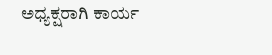ಅಧ್ಯಕ್ಷರಾಗಿ ಕಾರ್ಯ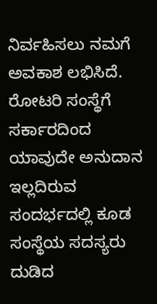ನಿರ್ವಹಿಸಲು ನಮಗೆ ಅವಕಾಶ ಲಭಿಸಿದೆ. ರೋಟರಿ ಸಂಸ್ಥೆಗೆ ಸರ್ಕಾರದಿಂದ ಯಾವುದೇ ಅನುದಾನ ಇಲ್ಲದಿರುವ ಸಂದರ್ಭದಲ್ಲಿ ಕೂಡ ಸಂಸ್ಥೆಯ ಸದಸ್ಯರು ದುಡಿದ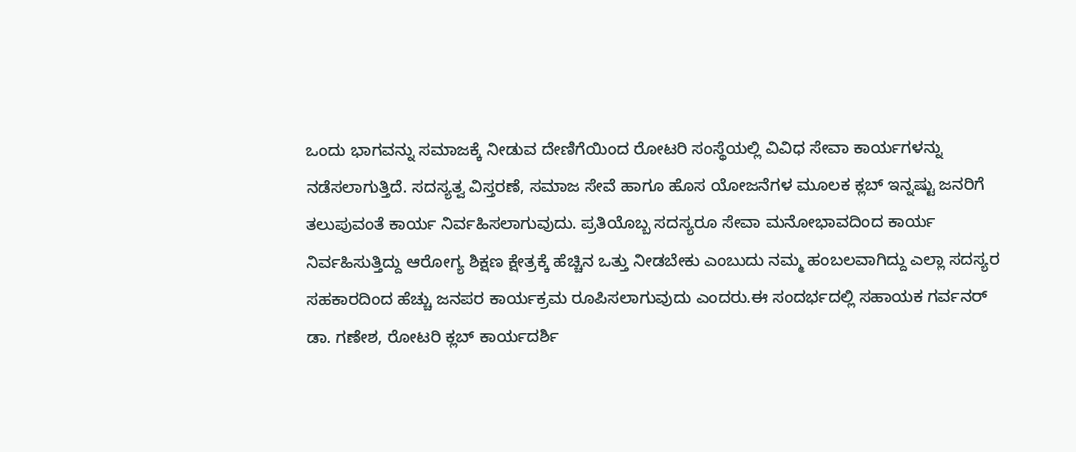ಒಂದು ಭಾಗವನ್ನು ಸಮಾಜಕ್ಕೆ ನೀಡುವ ದೇಣಿಗೆಯಿಂದ ರೋಟರಿ ಸಂಸ್ಥೆಯಲ್ಲಿ ವಿವಿಧ ಸೇವಾ ಕಾರ್ಯಗಳನ್ನು ನಡೆಸಲಾಗುತ್ತಿದೆ. ಸದಸ್ಯತ್ವ ವಿಸ್ತರಣೆ, ಸಮಾಜ ಸೇವೆ ಹಾಗೂ ಹೊಸ ಯೋಜನೆಗಳ ಮೂಲಕ ಕ್ಲಬ್ ಇನ್ನಷ್ಟು ಜನರಿಗೆ ತಲುಪುವಂತೆ ಕಾರ್ಯ ನಿರ್ವಹಿಸಲಾಗುವುದು. ಪ್ರತಿಯೊಬ್ಬ ಸದಸ್ಯರೂ ಸೇವಾ ಮನೋಭಾವದಿಂದ ಕಾರ್ಯ ನಿರ್ವಹಿಸುತ್ತಿದ್ದು ಆರೋಗ್ಯ ಶಿಕ್ಷಣ ಕ್ಷೇತ್ರಕ್ಕೆ ಹೆಚ್ಚಿನ ಒತ್ತು ನೀಡಬೇಕು ಎಂಬುದು ನಮ್ಮ ಹಂಬಲವಾಗಿದ್ದು ಎಲ್ಲಾ ಸದಸ್ಯರ ಸಹಕಾರದಿಂದ ಹೆಚ್ಚು ಜನಪರ ಕಾರ್ಯಕ್ರಮ ರೂಪಿಸಲಾಗುವುದು ಎಂದರು.ಈ ಸಂದರ್ಭದಲ್ಲಿ ಸಹಾಯಕ ಗರ್ವನರ್ ಡಾ. ಗಣೇಶ, ರೋಟರಿ ಕ್ಲಬ್ ಕಾರ್ಯದರ್ಶಿ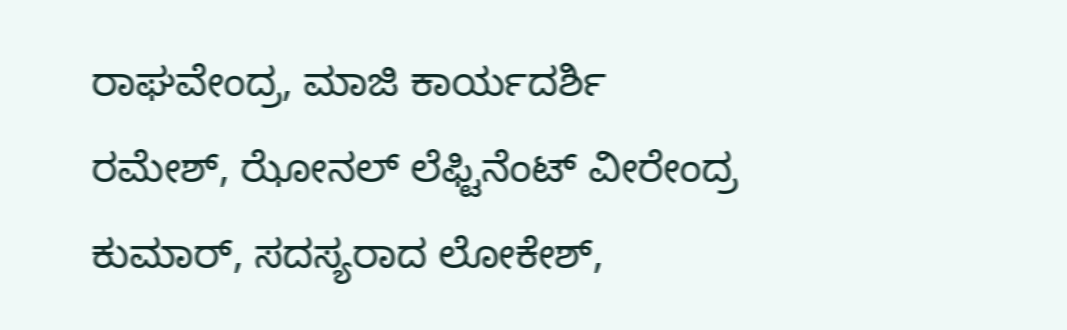ರಾಘವೇಂದ್ರ, ಮಾಜಿ ಕಾರ್ಯದರ್ಶಿ ರಮೇಶ್, ಝೋನಲ್ ಲೆಫ್ಟಿನೆಂಟ್ ವೀರೇಂದ್ರ ಕುಮಾರ್, ಸದಸ್ಯರಾದ ಲೋಕೇಶ್,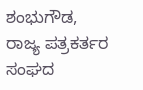ಶಂಭುಗೌಡ, ರಾಜ್ಯ ಪತ್ರಕರ್ತರ ಸಂಘದ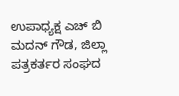ಉಪಾಧ್ಯಕ್ಷ ಎಚ್ ಬಿ ಮದನ್ ಗೌಡ, ಜಿಲ್ಲಾ ಪತ್ರಕರ್ತರ ಸಂಘದ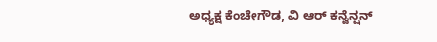ಅಧ್ಯಕ್ಷ ಕೆಂಚೇಗೌಡ, ವಿ ಆರ್ ಕನ್ವೆನ್ಷನ್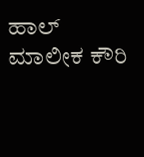ಹಾಲ್ ಮಾಲೀಕ ಕೌರಿ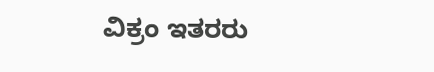ವಿಕ್ರಂ ಇತರರು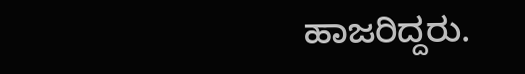ಹಾಜರಿದ್ದರು.